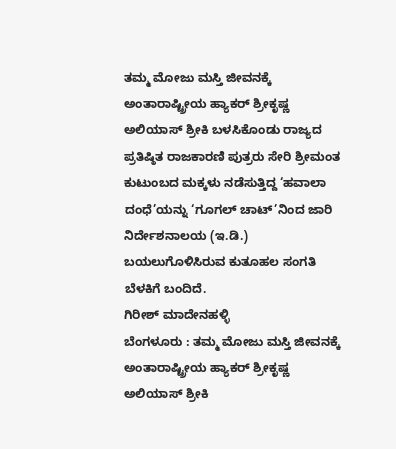ತಮ್ಮ ಮೋಜು ಮಸ್ತಿ ಜೀವನಕ್ಕೆ ಅಂತಾರಾಷ್ಟ್ರೀಯ ಹ್ಯಾಕರ್ ಶ್ರೀಕೃಷ್ಣ ಅಲಿಯಾಸ್ ಶ್ರೀಕಿ ಬಳಸಿಕೊಂಡು ರಾಜ್ಯದ ಪ್ರತಿಷ್ಠಿತ ರಾಜಕಾರಣಿ ಪುತ್ರರು ಸೇರಿ ಶ್ರೀಮಂತ ಕುಟುಂಬದ ಮಕ್ಕಳು ನಡೆಸುತ್ತಿದ್ದ ‘ಹವಾಲಾ ದಂಧೆ’ಯನ್ನು ‘ಗೂಗಲ್ ಚಾಟ್’ನಿಂದ ಜಾರಿ ನಿರ್ದೇಶನಾಲಯ (ಇ.ಡಿ.) ಬಯಲುಗೊಳಿಸಿರುವ ಕುತೂಹಲ ಸಂಗತಿ ಬೆಳಕಿಗೆ ಬಂದಿದೆ.
ಗಿರೀಶ್ ಮಾದೇನಹಳ್ಳಿ
ಬೆಂಗಳೂರು : ತಮ್ಮ ಮೋಜು ಮಸ್ತಿ ಜೀವನಕ್ಕೆ ಅಂತಾರಾಷ್ಟ್ರೀಯ ಹ್ಯಾಕರ್ ಶ್ರೀಕೃಷ್ಣ ಅಲಿಯಾಸ್ ಶ್ರೀಕಿ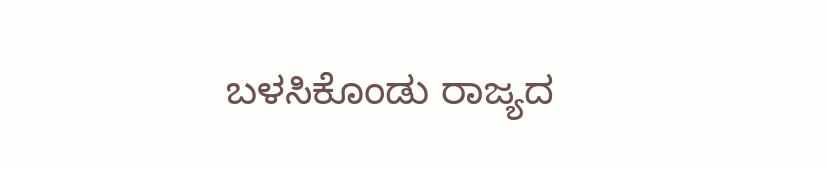ಬಳಸಿಕೊಂಡು ರಾಜ್ಯದ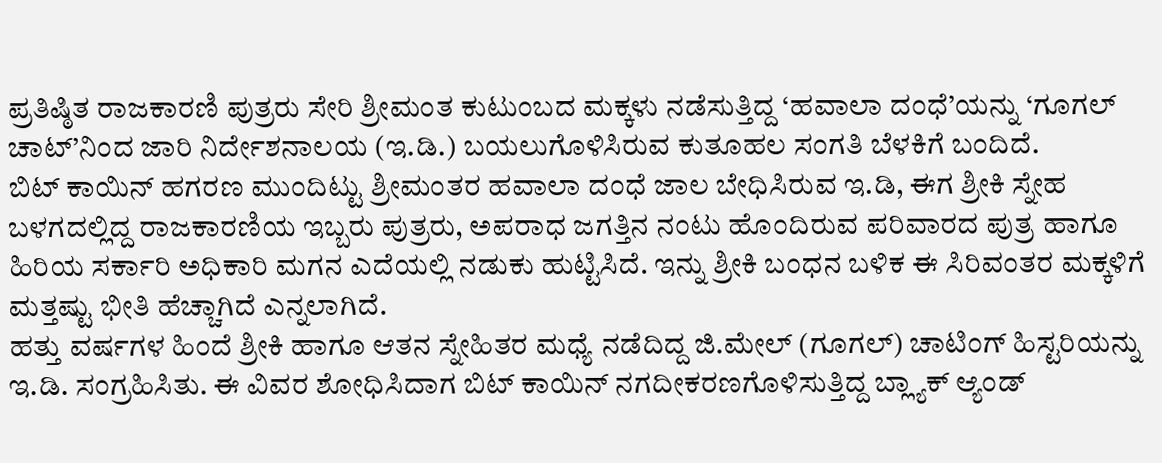ಪ್ರತಿಷ್ಠಿತ ರಾಜಕಾರಣಿ ಪುತ್ರರು ಸೇರಿ ಶ್ರೀಮಂತ ಕುಟುಂಬದ ಮಕ್ಕಳು ನಡೆಸುತ್ತಿದ್ದ ‘ಹವಾಲಾ ದಂಧೆ’ಯನ್ನು ‘ಗೂಗಲ್ ಚಾಟ್’ನಿಂದ ಜಾರಿ ನಿರ್ದೇಶನಾಲಯ (ಇ.ಡಿ.) ಬಯಲುಗೊಳಿಸಿರುವ ಕುತೂಹಲ ಸಂಗತಿ ಬೆಳಕಿಗೆ ಬಂದಿದೆ.
ಬಿಟ್ ಕಾಯಿನ್ ಹಗರಣ ಮುಂದಿಟ್ಟು ಶ್ರೀಮಂತರ ಹವಾಲಾ ದಂಧೆ ಜಾಲ ಬೇಧಿಸಿರುವ ಇ.ಡಿ, ಈಗ ಶ್ರೀಕಿ ಸ್ನೇಹ ಬಳಗದಲ್ಲಿದ್ದ ರಾಜಕಾರಣಿಯ ಇಬ್ಬರು ಪುತ್ರರು, ಅಪರಾಧ ಜಗತ್ತಿನ ನಂಟು ಹೊಂದಿರುವ ಪರಿವಾರದ ಪುತ್ರ ಹಾಗೂ ಹಿರಿಯ ಸರ್ಕಾರಿ ಅಧಿಕಾರಿ ಮಗನ ಎದೆಯಲ್ಲಿ ನಡುಕು ಹುಟ್ಟಿಸಿದೆ. ಇನ್ನು ಶ್ರೀಕಿ ಬಂಧನ ಬಳಿಕ ಈ ಸಿರಿವಂತರ ಮಕ್ಕಳಿಗೆ ಮತ್ತಷ್ಟು ಭೀತಿ ಹೆಚ್ಚಾಗಿದೆ ಎನ್ನಲಾಗಿದೆ.
ಹತ್ತು ವರ್ಷಗಳ ಹಿಂದೆ ಶ್ರೀಕಿ ಹಾಗೂ ಆತನ ಸ್ನೇಹಿತರ ಮಧ್ಯೆ ನಡೆದಿದ್ದ ಜಿ.ಮೇಲ್ (ಗೂಗಲ್) ಚಾಟಿಂಗ್ ಹಿಸ್ಟರಿಯನ್ನು ಇ.ಡಿ. ಸಂಗ್ರಹಿಸಿತು. ಈ ವಿವರ ಶೋಧಿಸಿದಾಗ ಬಿಟ್ ಕಾಯಿನ್ ನಗದೀಕರಣಗೊಳಿಸುತ್ತಿದ್ದ ಬ್ಲ್ಯಾಕ್ ಆ್ಯಂಡ್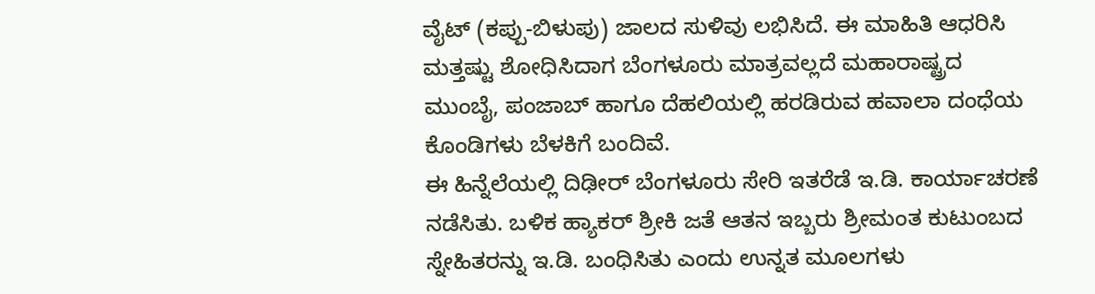ವೈಟ್ (ಕಪ್ಪು-ಬಿಳುಪು) ಜಾಲದ ಸುಳಿವು ಲಭಿಸಿದೆ. ಈ ಮಾಹಿತಿ ಆಧರಿಸಿ ಮತ್ತಷ್ಟು ಶೋಧಿಸಿದಾಗ ಬೆಂಗಳೂರು ಮಾತ್ರವಲ್ಲದೆ ಮಹಾರಾಷ್ಟ್ರದ ಮುಂಬೈ, ಪಂಜಾಬ್ ಹಾಗೂ ದೆಹಲಿಯಲ್ಲಿ ಹರಡಿರುವ ಹವಾಲಾ ದಂಧೆಯ ಕೊಂಡಿಗಳು ಬೆಳಕಿಗೆ ಬಂದಿವೆ.
ಈ ಹಿನ್ನೆಲೆಯಲ್ಲಿ ದಿಢೀರ್ ಬೆಂಗಳೂರು ಸೇರಿ ಇತರೆಡೆ ಇ.ಡಿ. ಕಾರ್ಯಾಚರಣೆ ನಡೆಸಿತು. ಬಳಿಕ ಹ್ಯಾಕರ್ ಶ್ರೀಕಿ ಜತೆ ಆತನ ಇಬ್ಬರು ಶ್ರೀಮಂತ ಕುಟುಂಬದ ಸ್ನೇಹಿತರನ್ನು ಇ.ಡಿ. ಬಂಧಿಸಿತು ಎಂದು ಉನ್ನತ ಮೂಲಗಳು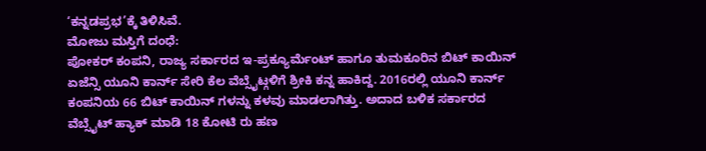‘ಕನ್ನಡಪ್ರಭ’ಕ್ಕೆ ತಿಳಿಸಿವೆ.
ಮೋಜು ಮಸ್ತಿಗೆ ದಂಧೆ:
ಪೋಕರ್ ಕಂಪನಿ, ರಾಜ್ಯ ಸರ್ಕಾರದ ಇ-ಪ್ರಕ್ಯೂರ್ಮೆಂಟ್ ಹಾಗೂ ತುಮಕೂರಿನ ಬಿಟ್ ಕಾಯಿನ್ ಏಜೆನ್ಸಿ ಯೂನಿ ಕಾರ್ನ್ ಸೇರಿ ಕೆಲ ವೆಬ್ಸೈಟ್ಗಳಿಗೆ ಶ್ರೀಕಿ ಕನ್ನ ಹಾಕಿದ್ದ. 2016ರಲ್ಲಿ ಯೂನಿ ಕಾರ್ನ್ ಕಂಪನಿಯ 66 ಬಿಟ್ ಕಾಯಿನ್ ಗಳನ್ನು ಕಳವು ಮಾಡಲಾಗಿತ್ತು. ಅದಾದ ಬಳಿಕ ಸರ್ಕಾರದ ವೆಬ್ಸೈಟ್ ಹ್ಯಾಕ್ ಮಾಡಿ 18 ಕೋಟಿ ರು ಹಣ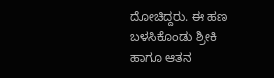ದೋಚಿದ್ದರು. ಈ ಹಣ ಬಳಸಿಕೊಂಡು ಶ್ರೀಕಿ ಹಾಗೂ ಆತನ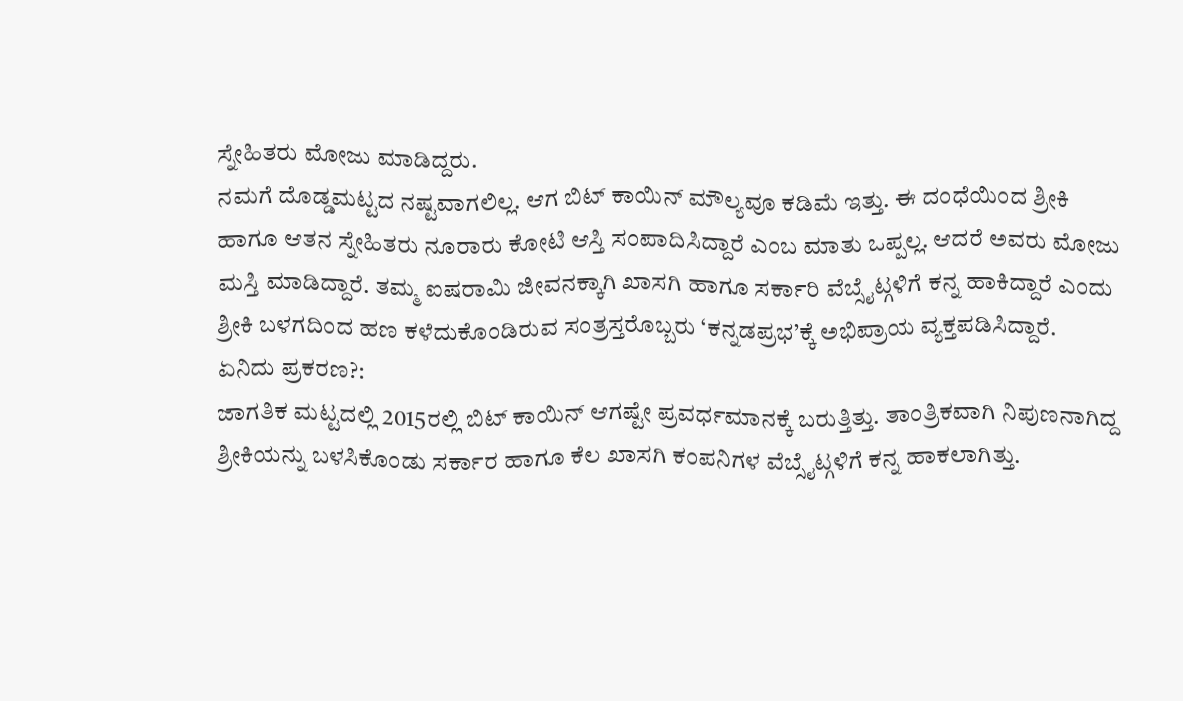ಸ್ನೇಹಿತರು ಮೋಜು ಮಾಡಿದ್ದರು.
ನಮಗೆ ದೊಡ್ಡಮಟ್ಟದ ನಷ್ಟವಾಗಲಿಲ್ಲ. ಆಗ ಬಿಟ್ ಕಾಯಿನ್ ಮೌಲ್ಯವೂ ಕಡಿಮೆ ಇತ್ತು. ಈ ದಂಧೆಯಿಂದ ಶ್ರೀಕಿ ಹಾಗೂ ಆತನ ಸ್ನೇಹಿತರು ನೂರಾರು ಕೋಟಿ ಆಸ್ತಿ ಸಂಪಾದಿಸಿದ್ದಾರೆ ಎಂಬ ಮಾತು ಒಪ್ಪಲ್ಲ. ಆದರೆ ಅವರು ಮೋಜು ಮಸ್ತಿ ಮಾಡಿದ್ದಾರೆ. ತಮ್ಮ ಐಷರಾಮಿ ಜೀವನಕ್ಕಾಗಿ ಖಾಸಗಿ ಹಾಗೂ ಸರ್ಕಾರಿ ವೆಬ್ಸೈಟ್ಗಳಿಗೆ ಕನ್ನ ಹಾಕಿದ್ದಾರೆ ಎಂದು ಶ್ರೀಕಿ ಬಳಗದಿಂದ ಹಣ ಕಳೆದುಕೊಂಡಿರುವ ಸಂತ್ರಸ್ತರೊಬ್ಬರು ‘ಕನ್ನಡಪ್ರಭ’ಕ್ಕೆ ಅಭಿಪ್ರಾಯ ವ್ಯಕ್ತಪಡಿಸಿದ್ದಾರೆ.
ಏನಿದು ಪ್ರಕರಣ?:
ಜಾಗತಿಕ ಮಟ್ಟದಲ್ಲಿ 2015ರಲ್ಲಿ ಬಿಟ್ ಕಾಯಿನ್ ಆಗಷ್ಟೇ ಪ್ರವರ್ಧಮಾನಕ್ಕೆ ಬರುತ್ತಿತ್ತು. ತಾಂತ್ರಿಕವಾಗಿ ನಿಪುಣನಾಗಿದ್ದ ಶ್ರೀಕಿಯನ್ನು ಬಳಸಿಕೊಂಡು ಸರ್ಕಾರ ಹಾಗೂ ಕೆಲ ಖಾಸಗಿ ಕಂಪನಿಗಳ ವೆಬ್ಸೈಟ್ಗಳಿಗೆ ಕನ್ನ ಹಾಕಲಾಗಿತ್ತು.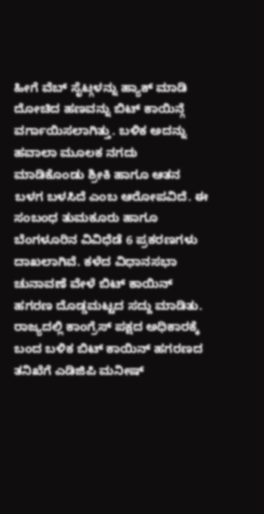ಹೀಗೆ ವೆಬ್ ಸೈಟ್ಗಳನ್ನು ಹ್ಯಾಕ್ ಮಾಡಿ ದೋಚಿದ ಹಣವನ್ನು ಬಿಟ್ ಕಾಯಿನ್ಗೆ ವರ್ಗಾಯಿಸಲಾಗಿತ್ತು. ಬಳಿಕ ಅದನ್ನು ಹವಾಲಾ ಮೂಲಕ ನಗದು ಮಾಡಿಕೊಂಡು ಶ್ರೀಕಿ ಹಾಗೂ ಆತನ ಬಳಗ ಬಳಸಿದೆ ಎಂಬ ಆರೋಪವಿದೆ. ಈ ಸಂಬಂಧ ತುಮಕೂರು ಹಾಗೂ ಬೆಂಗಳೂರಿನ ವಿವಿಧೆಡೆ 6 ಪ್ರಕರಣಗಳು ದಾಖಲಾಗಿವೆ. ಕಳೆದ ವಿಧಾನಸಭಾ ಚುನಾವಣೆ ವೇಳೆ ಬಿಟ್ ಕಾಯಿನ್ ಹಗರಣ ದೊಡ್ಡಮಟ್ಟದ ಸದ್ದು ಮಾಡಿತು. ರಾಜ್ಯದಲ್ಲಿ ಕಾಂಗ್ರೆಸ್ ಪಕ್ಷದ ಅಧಿಕಾರಕ್ಕೆ ಬಂದ ಬಳಿಕ ಬಿಟ್ ಕಾಯಿನ್ ಹಗರಣದ ತನಿಖೆಗೆ ಎಡಿಜಿಪಿ ಮನೀಷ್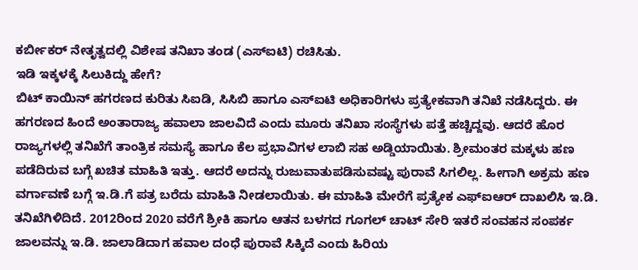ಕರ್ಬೀಕರ್ ನೇತೃತ್ವದಲ್ಲಿ ವಿಶೇಷ ತನಿಖಾ ತಂಡ (ಎಸ್ಐಟಿ) ರಚಿಸಿತು.
ಇಡಿ ಇಕ್ಕಳಕ್ಕೆ ಸಿಲುಕಿದ್ದು ಹೇಗೆ?
ಬಿಟ್ ಕಾಯಿನ್ ಹಗರಣದ ಕುರಿತು ಸಿಐಡಿ, ಸಿಸಿಬಿ ಹಾಗೂ ಎಸ್ಐಟಿ ಅಧಿಕಾರಿಗಳು ಪ್ರತ್ಯೇಕವಾಗಿ ತನಿಖೆ ನಡೆಸಿದ್ದರು. ಈ ಹಗರಣದ ಹಿಂದೆ ಅಂತಾರಾಜ್ಯ ಹವಾಲಾ ಜಾಲವಿದೆ ಎಂದು ಮೂರು ತನಿಖಾ ಸಂಸ್ಥೆಗಳು ಪತ್ತೆ ಹಚ್ಚಿದ್ದವು. ಆದರೆ ಹೊರ ರಾಜ್ಯಗಳಲ್ಲಿ ತನಿಖೆಗೆ ತಾಂತ್ರಿಕ ಸಮಸ್ಯೆ ಹಾಗೂ ಕೆಲ ಪ್ರಭಾವಿಗಳ ಲಾಬಿ ಸಹ ಅಡ್ಡಿಯಾಯಿತು. ಶ್ರೀಮಂತರ ಮಕ್ಕಳು ಹಣ ಪಡೆದಿರುವ ಬಗ್ಗೆ ಖಚಿತ ಮಾಹಿತಿ ಇತ್ತು. ಆದರೆ ಅದನ್ನು ರುಜುವಾತುಪಡಿಸುವಷ್ಟು ಪುರಾವೆ ಸಿಗಲಿಲ್ಲ. ಹೀಗಾಗಿ ಅಕ್ರಮ ಹಣ ವರ್ಗಾವಣೆ ಬಗ್ಗೆ ಇ.ಡಿ.ಗೆ ಪತ್ರ ಬರೆದು ಮಾಹಿತಿ ನೀಡಲಾಯಿತು. ಈ ಮಾಹಿತಿ ಮೇರೆಗೆ ಪ್ರತ್ಯೇಕ ಎಫ್ಐಆರ್ ದಾಖಲಿಸಿ ಇ.ಡಿ. ತನಿಖೆಗಿಳಿದಿದೆ. 2012ರಿಂದ 2020 ವರೆಗೆ ಶ್ರೀಕಿ ಹಾಗೂ ಆತನ ಬಳಗದ ಗೂಗಲ್ ಚಾಟ್ ಸೇರಿ ಇತರೆ ಸಂವಹನ ಸಂಪರ್ಕ ಜಾಲವನ್ನು ಇ.ಡಿ. ಜಾಲಾಡಿದಾಗ ಹವಾಲ ದಂಧೆ ಪುರಾವೆ ಸಿಕ್ಕಿದೆ ಎಂದು ಹಿರಿಯ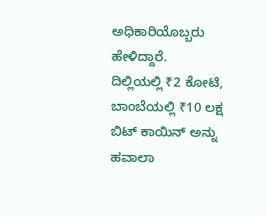ಅಧಿಕಾರಿಯೊಬ್ಬರು ಹೇಳಿದ್ದಾರೆ.
ದಿಲ್ಲಿಯಲ್ಲಿ ₹2 ಕೋಟಿ, ಬಾಂಬೆಯಲ್ಲಿ ₹10 ಲಕ್ಷ
ಬಿಟ್ ಕಾಯಿನ್ ಅನ್ನು ಹವಾಲಾ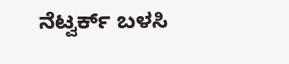ನೆಟ್ವರ್ಕ್ ಬಳಸಿ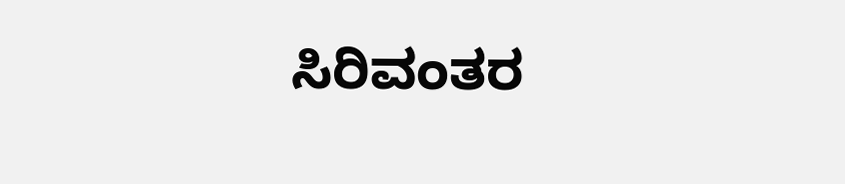ಸಿರಿವಂತರ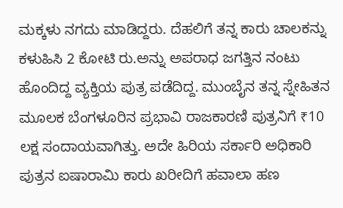ಮಕ್ಕಳು ನಗದು ಮಾಡಿದ್ದರು. ದೆಹಲಿಗೆ ತನ್ನ ಕಾರು ಚಾಲಕನ್ನು ಕಳುಹಿಸಿ 2 ಕೋಟಿ ರು.ಅನ್ನು ಅಪರಾಧ ಜಗತ್ತಿನ ನಂಟು ಹೊಂದಿದ್ದ ವ್ಯಕ್ತಿಯ ಪುತ್ರ ಪಡೆದಿದ್ದ. ಮುಂಬೈನ ತನ್ನ ಸ್ನೇಹಿತನ ಮೂಲಕ ಬೆಂಗಳೂರಿನ ಪ್ರಭಾವಿ ರಾಜಕಾರಣಿ ಪುತ್ರನಿಗೆ ₹10 ಲಕ್ಷ ಸಂದಾಯವಾಗಿತ್ತು. ಅದೇ ಹಿರಿಯ ಸರ್ಕಾರಿ ಅಧಿಕಾರಿ ಪುತ್ರನ ಐಷಾರಾಮಿ ಕಾರು ಖರೀದಿಗೆ ಹವಾಲಾ ಹಣ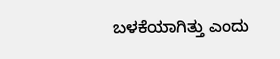ಬಳಕೆಯಾಗಿತ್ತು ಎಂದು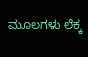ಮೂಲಗಳು ಲೆಕ್ಕ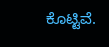ಕೊಟ್ಟಿವೆ.